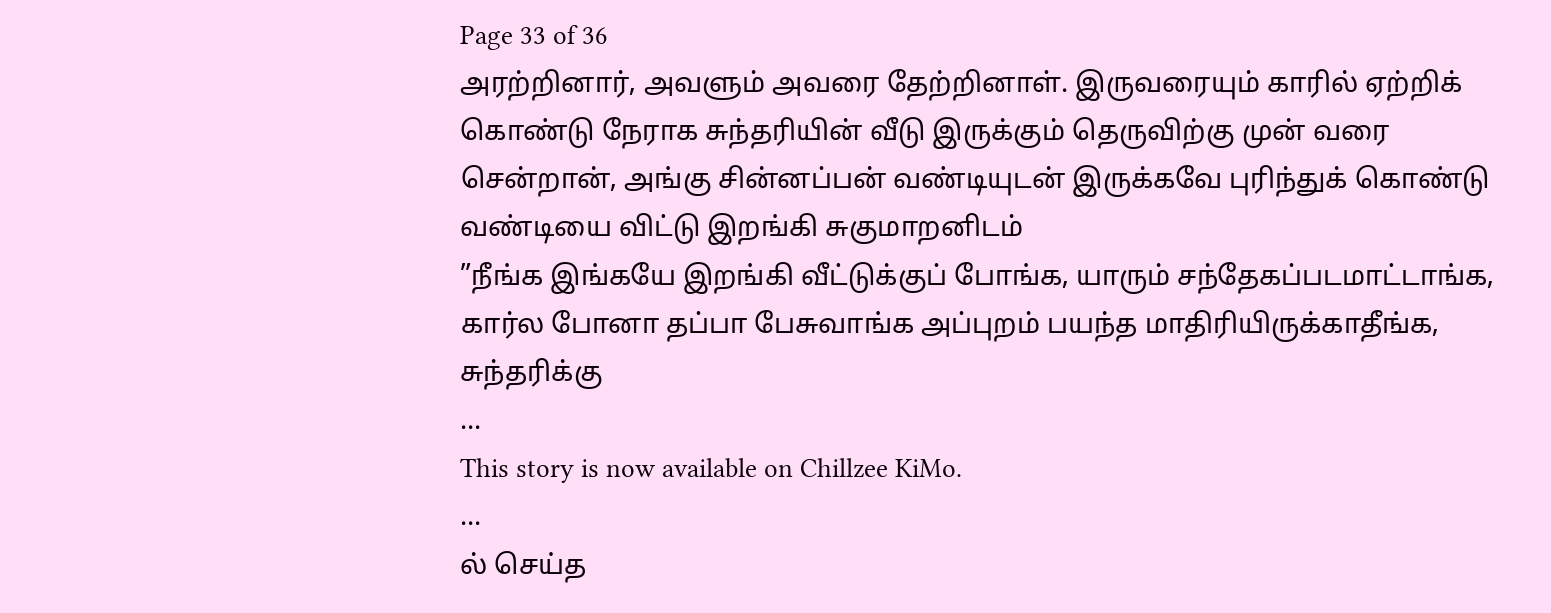Page 33 of 36
அரற்றினார், அவளும் அவரை தேற்றினாள். இருவரையும் காரில் ஏற்றிக் கொண்டு நேராக சுந்தரியின் வீடு இருக்கும் தெருவிற்கு முன் வரை சென்றான், அங்கு சின்னப்பன் வண்டியுடன் இருக்கவே புரிந்துக் கொண்டு வண்டியை விட்டு இறங்கி சுகுமாறனிடம்
”நீங்க இங்கயே இறங்கி வீட்டுக்குப் போங்க, யாரும் சந்தேகப்படமாட்டாங்க, கார்ல போனா தப்பா பேசுவாங்க அப்புறம் பயந்த மாதிரியிருக்காதீங்க, சுந்தரிக்கு
...
This story is now available on Chillzee KiMo.
...
ல் செய்த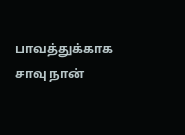பாவத்துக்காக சாவு நான்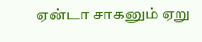ஏன்டா சாகனும் ஏறு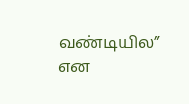வண்டியில” என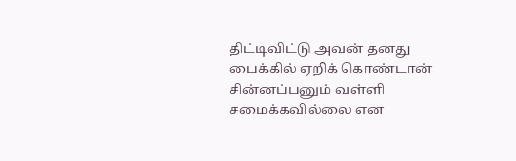திட்டிவிட்டு அவன் தனது பைக்கில் ஏறிக் கொண்டான்
சின்னப்பனும் வள்ளி சமைக்கவில்லை என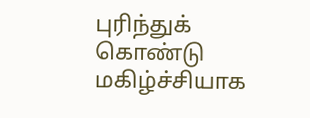புரிந்துக் கொண்டு மகிழ்ச்சியாக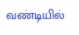வண்டியில்